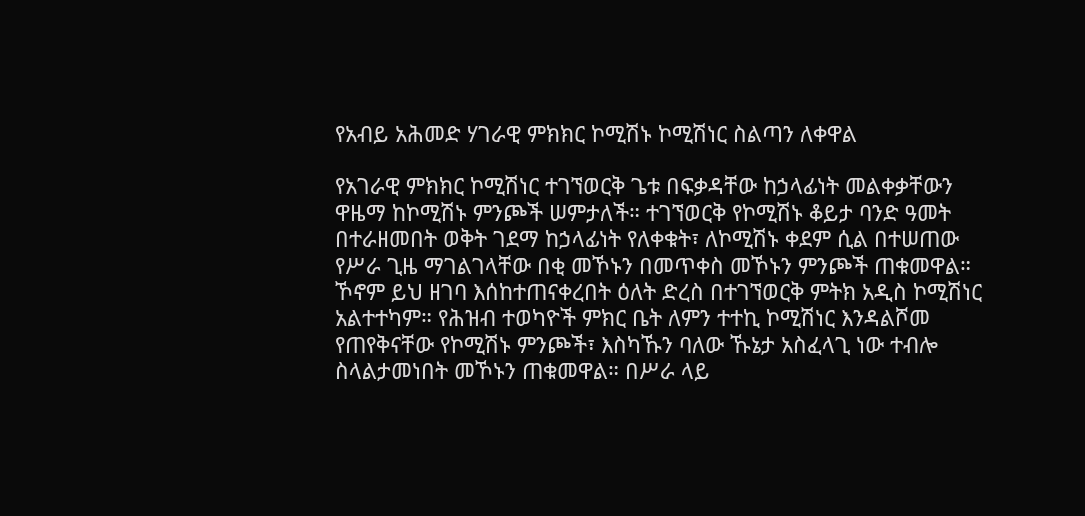የአብይ አሕመድ ሃገራዊ ምክክር ኮሚሽኑ ኮሚሽነር ስልጣን ለቀዋል

የአገራዊ ምክክር ኮሚሽነር ተገኘወርቅ ጌቱ በፍቃዳቸው ከኃላፊነት መልቀቃቸውን ዋዜማ ከኮሚሽኑ ምንጮች ሠምታለች። ተገኘወርቅ የኮሚሽኑ ቆይታ ባንድ ዓመት በተራዘመበት ወቅት ገደማ ከኃላፊነት የለቀቁት፣ ለኮሚሽኑ ቀደም ሲል በተሠጠው የሥራ ጊዜ ማገልገላቸው በቂ መኾኑን በመጥቀስ መኾኑን ምንጮች ጠቁመዋል። ኾኖም ይህ ዘገባ እሰከተጠናቀረበት ዕለት ድረስ በተገኘወርቅ ምትክ አዲስ ኮሚሽነር አልተተካም። የሕዝብ ተወካዮች ምክር ቤት ለምን ተተኪ ኮሚሽነር እንዳልሾመ የጠየቅናቸው የኮሚሽኑ ምንጮች፣ እስካኹን ባለው ኹኔታ አስፈላጊ ነው ተብሎ ስላልታመነበት መኾኑን ጠቁመዋል። በሥራ ላይ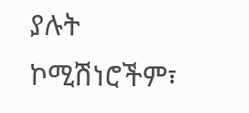ያሉት ኮሚሽነሮችም፣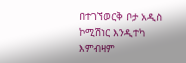በተገኘወርቅ ቦታ አዲስ ኮሚሽነር እንዲተካ እምብዛም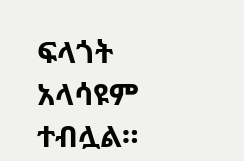ፍላጎት አላሳዩም ተብሏል።